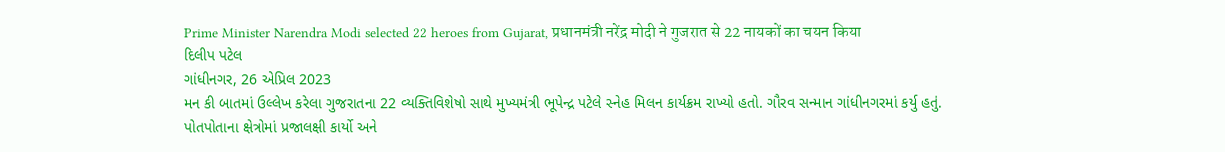Prime Minister Narendra Modi selected 22 heroes from Gujarat, प्रधानमंत्री नरेंद्र मोदी ने गुजरात से 22 नायकों का चयन किया
દિલીપ પટેલ
ગાંધીનગર, 26 એપ્રિલ 2023
મન કી બાતમાં ઉલ્લેખ કરેલા ગુજરાતના 22 વ્યક્તિવિશેષો સાથે મુખ્યમંત્રી ભૂપેન્દ્ર પટેલે સ્નેહ મિલન કાર્યક્રમ રાખ્યો હતો. ગૌરવ સન્માન ગાંધીનગરમાં કર્યુ હતું. પોતપોતાના ક્ષેત્રોમાં પ્રજાલક્ષી કાર્યો અને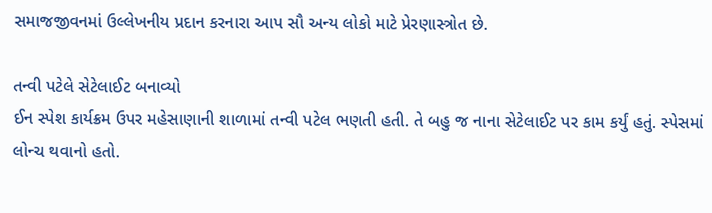સમાજજીવનમાં ઉલ્લેખનીય પ્રદાન કરનારા આપ સૌ અન્ય લોકો માટે પ્રેરણાસ્ત્રોત છે.

તન્વી પટેલે સેટેલાઈટ બનાવ્યો
ઈન સ્પેશ કાર્યક્રમ ઉપર મહેસાણાની શાળામાં તન્વી પટેલ ભણતી હતી. તે બહુ જ નાના સેટેલાઈટ પર કામ કર્યું હતું. સ્પેસમાં લોન્ચ થવાનો હતો.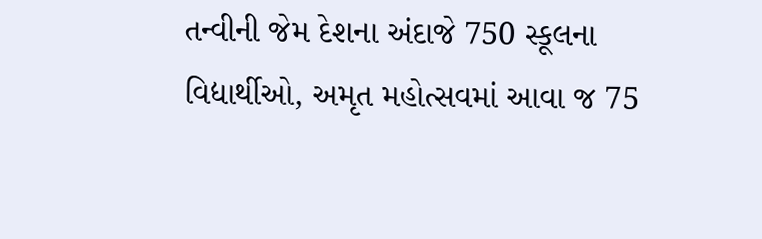તન્વીની જેમ દેશના અંદાજે 750 સ્કૂલના વિદ્યાર્થીઓ, અમૃત મહોત્સવમાં આવા જ 75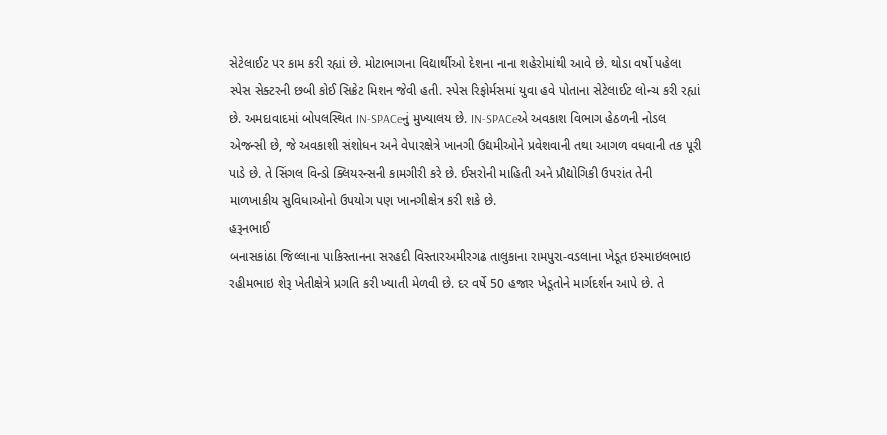સેટેલાઈટ પર કામ કરી રહ્યાં છે. મોટાભાગના વિદ્યાર્થીઓ દેશના નાના શહેરોમાંથી આવે છે. થોડા વર્ષો પહેલા સ્પેસ સેક્ટરની છબી કોઈ સિક્રેટ મિશન જેવી હતી. સ્પેસ રિફોર્મસમાં યુવા હવે પોતાના સેટેલાઈટ લોન્ચ કરી રહ્યાં છે. અમદાવાદમાં બોપલસ્થિત IN-SPACeનું મુખ્યાલય છે. IN-SPACeએ અવકાશ વિભાગ હેઠળની નોડલ એજન્સી છે, જે અવકાશી સંશોધન અને વેપારક્ષેત્રે ખાનગી ઉદ્યમીઓને પ્રવેશવાની તથા આગળ વધવાની તક પૂરી પાડે છે. તે સિંગલ વિન્ડો ક્લિયરન્સની કામગીરી કરે છે. ઈસરોની માહિતી અને પ્રૌદ્યોગિકી ઉપરાંત તેની માળખાકીય સુવિધાઓનો ઉપયોગ પણ ખાનગીક્ષેત્ર કરી શકે છે.
હરૂનભાઈ
બનાસકાંઠા જિલ્લાના પાકિસ્તાનના સરહદી વિસ્તારઅમીરગઢ તાલુકાના રામપુરા-વડલાના ખેડૂત ઇસ્માઇલભાઇ રહીમભાઇ શેરૂ ખેતીક્ષેત્રે પ્રગતિ કરી ખ્યાતી મેળવી છે. દર વર્ષે 50 હજાર ખેડૂતોને માર્ગદર્શન આપે છે. તે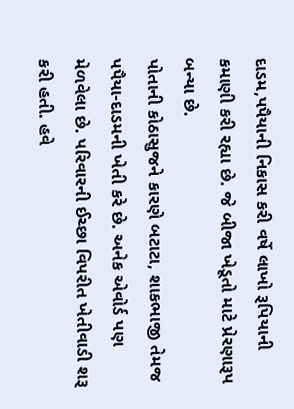દાડમ,પપૈયાની નિકાસ કરી વર્ષે લાખો રૂપિયાની કમાણી કરી રહ્યા છે. જે બીજા ખેડૂતો માટે પ્રેરણારૂપ બન્યા છે.
પોતાની કોઠાસુજને કારણે બટાટા, શાકભાજી તેમજ પપૈયા-દાડમની ખેતી કરે છે. અનેક એવોર્ડ પણ મેળવેલા છે. પરિવારની ઈચ્છા વિપરીત ખેતીવાડી શરૂ કરી હતી. હવે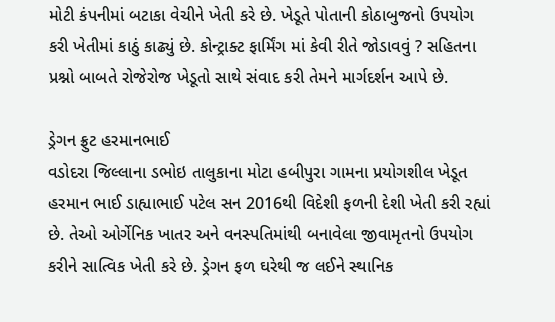મોટી કંપનીમાં બટાકા વેચીને ખેતી કરે છે. ખેડૂતે પોતાની કોઠાબુજનો ઉપયોગ કરી ખેતીમાં કાઠું કાઢ્યું છે. કોન્ટ્રાક્ટ ફાર્મિંગ માં કેવી રીતે જોડાવવું ? સહિતના પ્રશ્નો બાબતે રોજેરોજ ખેડૂતો સાથે સંવાદ કરી તેમને માર્ગદર્શન આપે છે.

ડ્રેગન ફ્રુટ હરમાનભાઈ
વડોદરા જિલ્લાના ડભોઇ તાલુકાના મોટા હબીપુરા ગામના પ્રયોગશીલ ખેડૂત હરમાન ભાઈ ડાહ્યાભાઈ પટેલ સન 2016થી વિદેશી ફળની દેશી ખેતી કરી રહ્યાં છે. તેઓ ઓર્ગેનિક ખાતર અને વનસ્પતિમાંથી બનાવેલા જીવામૃતનો ઉપયોગ કરીને સાત્વિક ખેતી કરે છે. ડ્રેગન ફળ ઘરેથી જ લઈને સ્થાનિક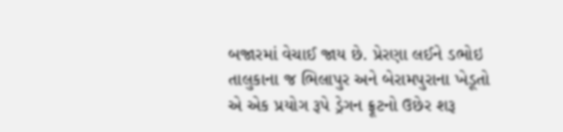બજારમાં વેચાઈ જાય છે. પ્રેરણા લઈને ડભોઇ તાલુકાના જ ભિલાપુર અને બેરામપુરાના ખેડૂતો એ એક પ્રયોગ રૂપે ડ્રેગન ફ્રૂટનો ઉછેર શરૂ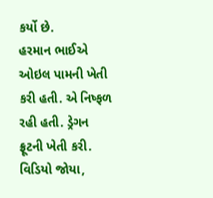કર્યો છે.
હરમાન ભાઈએ ઓઇલ પામની ખેતી કરી હતી. એ નિષ્ફળ રહી હતી. ડ્રેગન ફ્રૂટની ખેતી કરી. વિડિયો જોયા,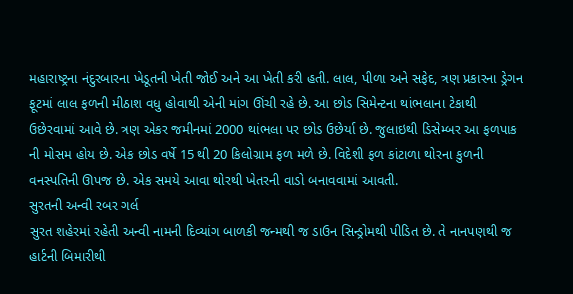મહારાષ્ટ્રના નંદુરબારના ખેડૂતની ખેતી જોઈ અને આ ખેતી કરી હતી. લાલ, પીળા અને સફેદ, ત્રણ પ્રકારના ડ્રેગન ફૂટમાં લાલ ફળની મીઠાશ વધુ હોવાથી એની માંગ ઊંચી રહે છે. આ છોડ સિમેન્ટના થાંભલાના ટેકાથી ઉછેરવામાં આવે છે. ત્રણ એકર જમીનમાં 2000 થાંભલા પર છોડ ઉછેર્યા છે. જુલાઇથી ડિસેમ્બર આ ફળપાક ની મોસમ હોય છે. એક છોડ વર્ષે 15 થી 20 કિલોગ્રામ ફળ મળે છે. વિદેશી ફળ કાંટાળા થોરના કુળની વનસ્પતિની ઊપજ છે. એક સમયે આવા થોરથી ખેતરની વાડો બનાવવામાં આવતી.
સુરતની અન્વી રબર ગર્લ
સુરત શહેરમાં રહેતી અન્વી નામની દિવ્યાંગ બાળકી જન્મથી જ ડાઉન સિન્ડ્રોમથી પીડિત છે. તે નાનપણથી જ હાર્ટની બિમારીથી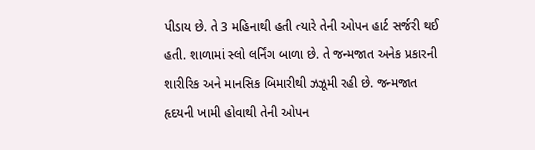પીડાય છે. તે 3 મહિનાથી હતી ત્યારે તેની ઓપન હાર્ટ સર્જરી થઈ હતી. શાળામાં સ્લો લર્નિંગ બાળા છે. તે જન્મજાત અનેક પ્રકારની શારીરિક અને માનસિક બિમારીથી ઝઝૂમી રહી છે. જન્મજાત હૃદયની ખામી હોવાથી તેની ઓપન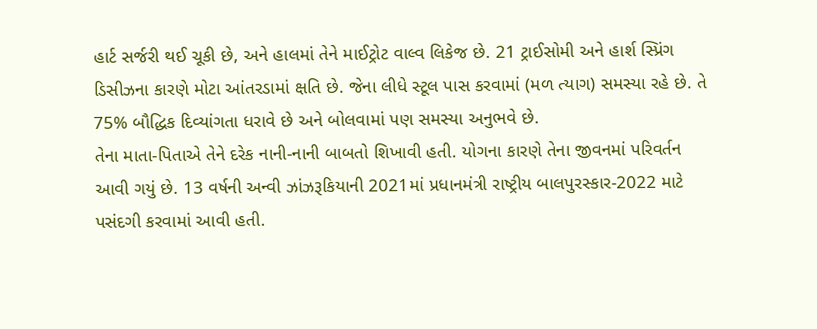હાર્ટ સર્જરી થઈ ચૂકી છે, અને હાલમાં તેને માઈટ્રોટ વાલ્વ લિકેજ છે. 21 ટ્રાઈસોમી અને હાર્શ સ્પ્રિંગ ડિસીઝના કારણે મોટા આંતરડામાં ક્ષતિ છે. જેના લીધે સ્ટૂલ પાસ કરવામાં (મળ ત્યાગ) સમસ્યા રહે છે. તે 75% બૌદ્ધિક દિવ્યાંગતા ધરાવે છે અને બોલવામાં પણ સમસ્યા અનુભવે છે.
તેના માતા-પિતાએ તેને દરેક નાની-નાની બાબતો શિખાવી હતી. યોગના કારણે તેના જીવનમાં પરિવર્તન આવી ગયું છે. 13 વર્ષની અન્વી ઝાંઝરૂકિયાની 2021માં પ્રધાનમંત્રી રાષ્ટ્રીય બાલપુરસ્કાર-2022 માટે પસંદગી કરવામાં આવી હતી.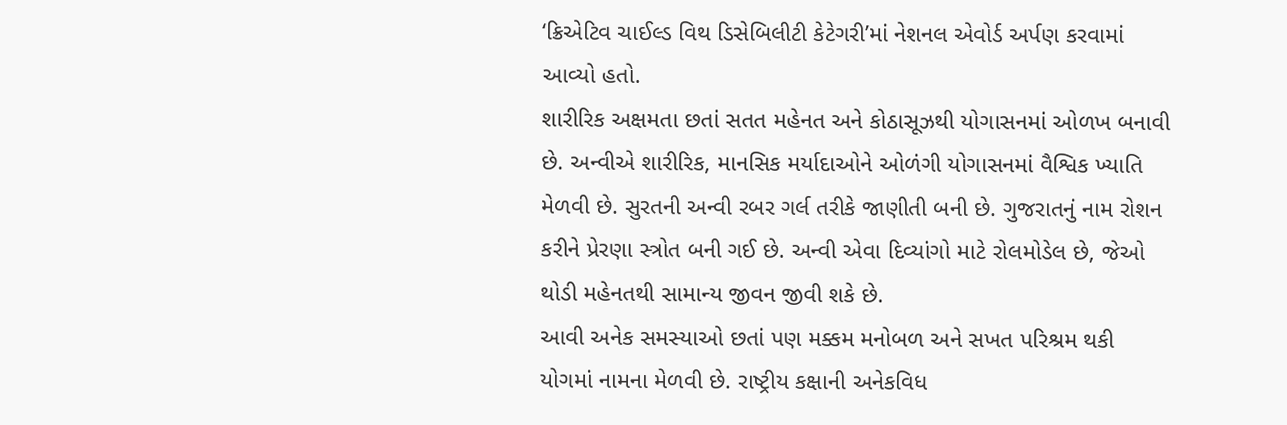‘ક્રિએટિવ ચાઈલ્ડ વિથ ડિસેબિલીટી કેટેગરી’માં નેશનલ એવોર્ડ અર્પણ કરવામાં આવ્યો હતો.
શારીરિક અક્ષમતા છતાં સતત મહેનત અને કોઠાસૂઝથી યોગાસનમાં ઓળખ બનાવી છે. અન્વીએ શારીરિક, માનસિક મર્યાદાઓને ઓળંગી યોગાસનમાં વૈશ્વિક ખ્યાતિ મેળવી છે. સુરતની અન્વી રબર ગર્લ તરીકે જાણીતી બની છે. ગુજરાતનું નામ રોશન કરીને પ્રેરણા સ્ત્રોત બની ગઈ છે. અન્વી એવા દિવ્યાંગો માટે રોલમોડેલ છે, જેઓ થોડી મહેનતથી સામાન્ય જીવન જીવી શકે છે.
આવી અનેક સમસ્યાઓ છતાં પણ મક્કમ મનોબળ અને સખત પરિશ્રમ થકી યોગમાં નામના મેળવી છે. રાષ્ટ્રીય કક્ષાની અનેકવિધ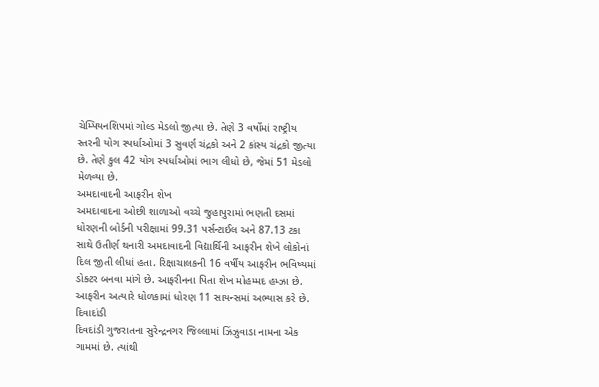ચેમ્પિયનશિપમાં ગોલ્ડ મેડલો જીત્યા છે. તેણે 3 વર્ષોમાં રાષ્ટ્રીય સ્તરની યોગ સ્પર્ધાઓમાં 3 સુવર્ણ ચંદ્રકો અને 2 કાંસ્ય ચંદ્રકો જીત્યા છે. તેણે કુલ 42 યોગ સ્પર્ધાઓમાં ભાગ લીધો છે, જેમાં 51 મેડલો મેળવ્યા છે.
અમદાવાદની આફરીન શેખ
અમદાવાદના ઓછી શાળાઓ વચ્ચે જુહાપુરામાં ભણતી દસમાં ધોરણની બોર્ડની પરીક્ષામાં 99.31 પર્સન્ટાઈલ અને 87.13 ટકા સાથે ઉતીર્ણ થનારી અમદાવાદની વિદ્યાર્થિની આફરીન શેખે લોકોનાં દિલ જીતી લીધાં હતા. રિક્ષાચાલકની 16 વર્ષીય આફરીન ભવિષ્યમાં ડોક્ટર બનવા માંગે છે. આફરીનના પિતા શેખ મોહમ્મદ હમ્ઝા છે. આફરીન અત્યારે ધોળકામાં ધોરણ 11 સાયન્સમાં અભ્યાસ કરે છે.
દિવાદાંડી
દિવદાંડી ગુજરાતના સુરેન્દ્રનગર જિલ્લામાં ઝિંઝુવાડા નામના એક ગામમાં છે. ત્યાંથી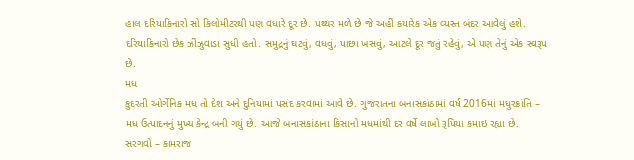હાલ દરિયાકિનારો સો કિલોમીટરથી પણ વધારે દૂર છે. પથ્થર મળે છે જે અહીં કયારેક એક વ્યસ્ત બંદર આવેલું હશે. દરિયાકિનારો છેક ઝીંઝુવાડા સુધી હતો. સમુદ્રનું ઘટવું, વધવું, પાછા ખસવું, આટલે દૂર જતું રહેવું, એ પણ તેનું એક સ્વરૂપ છે.
મધ
કુદરતી ઓર્ગેનિક મધ તો દેશ અને દુનિયામાં પસંદ કરવામાં આવે છે. ગુજરાતના બનાસકાંઠામાં વર્ષ 2016માં મધુરક્રાંતિ – મધ ઉત્પાદનનું મુખ્ય કેન્દ્ર બની ગયું છે. આજે બનાસકાંઠાના કિસાનો મધમાંથી દર વર્ષે લાખો રૂપિયા કમાઇ રહ્યા છે.
સરગવો – કામરાજ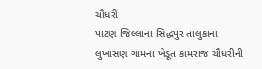ચૌધરી
પાટણ જિલ્લાના સિદ્ધપુર તાલુકાના લુખાસણ ગામના ખેડૂત કામરાજ ચૌધરીની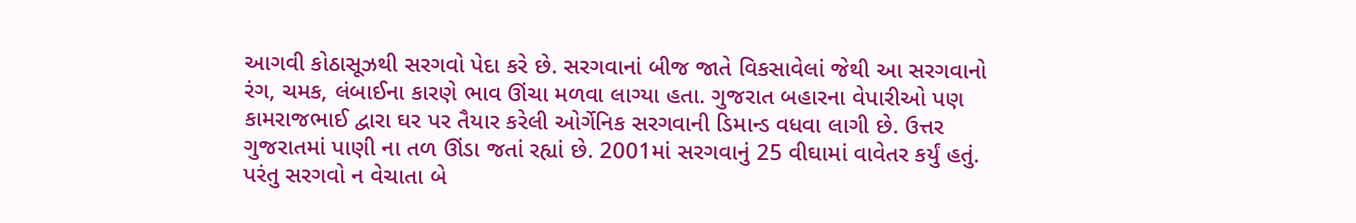આગવી કોઠાસૂઝથી સરગવો પેદા કરે છે. સરગવાનાં બીજ જાતે વિકસાવેલાં જેથી આ સરગવાનો રંગ, ચમક, લંબાઈના કારણે ભાવ ઊંચા મળવા લાગ્યા હતા. ગુજરાત બહારના વેપારીઓ પણ કામરાજભાઈ દ્વારા ઘર પર તૈયાર કરેલી ઓર્ગેનિક સરગવાની ડિમાન્ડ વધવા લાગી છે. ઉત્તર ગુજરાતમાં પાણી ના તળ ઊંડા જતાં રહ્યાં છે. 2001માં સરગવાનું 25 વીઘામાં વાવેતર કર્યું હતું. પરંતુ સરગવો ન વેચાતા બે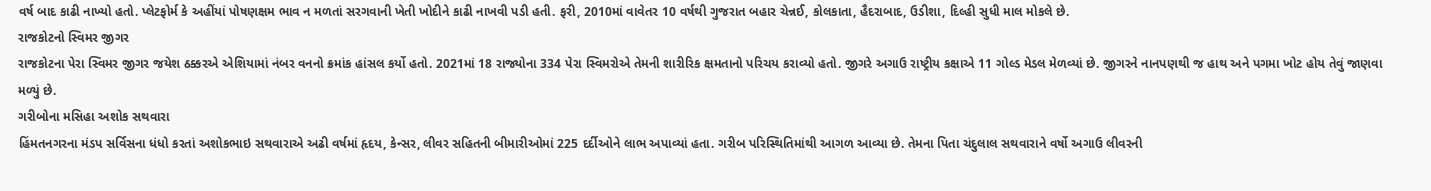વર્ષ બાદ કાઢી નાખ્યો હતો. પ્લેટફોર્મ કે અહીંયાં પોષણક્ષમ ભાવ ન મળતાં સરગવાની ખેતી ખોદીને કાઢી નાખવી પડી હતી. ફરી, 2010માં વાવેતર 10 વર્ષથી ગુજરાત બહાર ચેન્નઈ, કોલકાતા, હૈદરાબાદ, ઉડીશા, દિલ્હી સુધી માલ મોકલે છે.
રાજકોટનો સ્વિમર જીગર
રાજકોટના પેરા સ્વિમર જીગર જયેશ ઠક્કરએ એશિયામાં નંબર વનનો ક્રમાંક હાંસલ કર્યો હતો. 2021માં 18 રાજ્યોના 334 પેરા સ્વિમરોએ તેમની શારીરિક ક્ષમતાનો પરિચય કરાવ્યો હતો. જીગરે અગાઉ રાષ્ટ્રીય કક્ષાએ 11 ગોલ્ડ મેડલ મેળવ્યાં છે. જીગરને નાનપણથી જ હાથ અને પગમા ખોટ હોય તેવું જાણવા મળ્યું છે.
ગરીબોના મસિહા અશોક સથવારા
હિંમતનગરના મંડપ સર્વિસના ધંધો કરતાં અશોકભાઇ સથવારાએ અઢી વર્ષમાં હૃદય, કેન્સર, લીવર સહિતની બીમારીઓમાં 225 દર્દીઓને લાભ અપાવ્યાં હતા. ગરીબ પરિસ્થિતિમાંથી આગળ આવ્યા છે. તેમના પિતા ચંદુલાલ સથવારાને વર્ષો અગાઉ લીવરની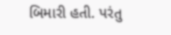બિમારી હતી. પરંતુ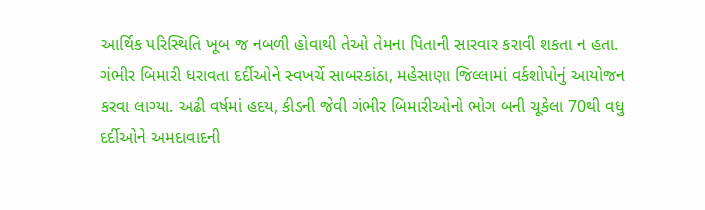આર્થિક પરિસ્થિતિ ખૂબ જ નબળી હોવાથી તેઓ તેમના પિતાની સારવાર કરાવી શકતા ન હતા.
ગંભીર બિમારી ધરાવતા દર્દીઓને સ્વખર્ચે સાબરકાંઠા, મહેસાણા જિલ્લામાં વર્કશોપોનું આયોજન કરવા લાગ્યા. અઢી વર્ષમાં હદય, કીડની જેવી ગંભીર બિમારીઓનો ભોગ બની ચૂકેલા 70થી વધુ દર્દીઓને અમદાવાદની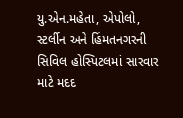યુ.એન.મહેતા, એપોલો, સ્ટર્લીન અને હિંમતનગરની સિવિલ હોસ્પિટલમાં સારવાર માટે મદદ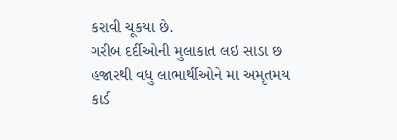કરાવી ચૂકયા છે.
ગરીબ દર્દીઓની મુલાકાત લઇ સાડા છ હજારથી વધુ લાભાર્થીઓને મા અમૃતમય કાર્ડ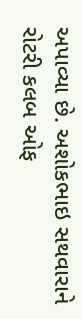અપાવ્યા છે. અશોકભાઇ સથવારાને રોટરી કલબ ઓફ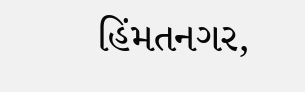હિંમતનગર,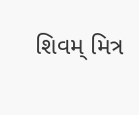શિવમ્ મિત્ર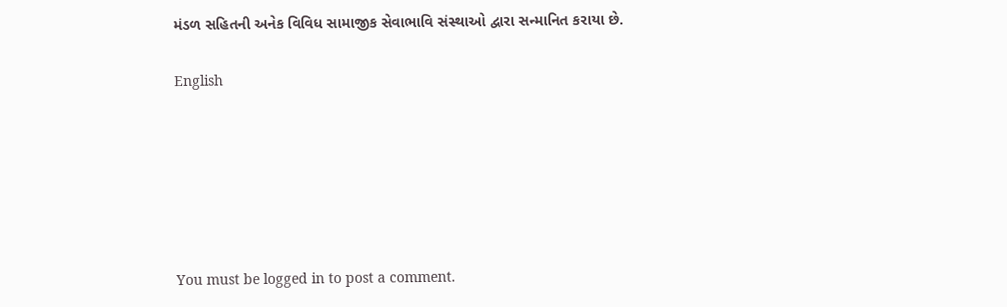મંડળ સહિતની અનેક વિવિધ સામાજીક સેવાભાવિ સંસ્થાઓ દ્વારા સન્માનિત કરાયા છે.

English






You must be logged in to post a comment.